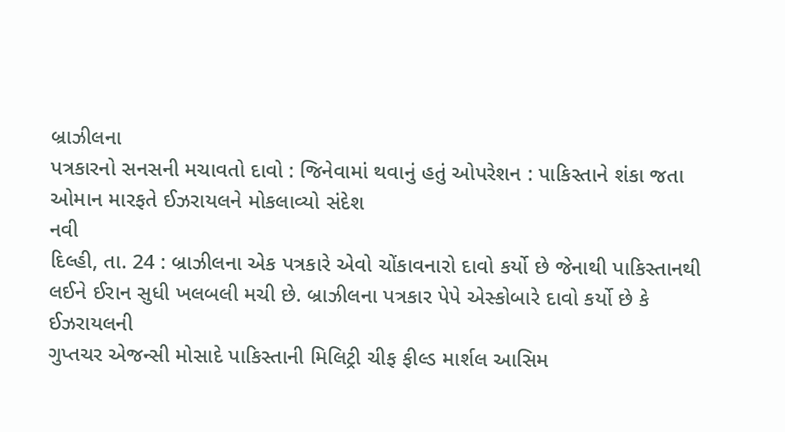બ્રાઝીલના
પત્રકારનો સનસની મચાવતો દાવો : જિનેવામાં થવાનું હતું ઓપરેશન : પાકિસ્તાને શંકા જતા
ઓમાન મારફતે ઈઝરાયલને મોકલાવ્યો સંદેશ
નવી
દિલ્હી, તા. 24 : બ્રાઝીલના એક પત્રકારે એવો ચોંકાવનારો દાવો કર્યો છે જેનાથી પાકિસ્તાનથી
લઈને ઈરાન સુધી ખલબલી મચી છે. બ્રાઝીલના પત્રકાર પેપે એસ્કોબારે દાવો કર્યો છે કે ઈઝરાયલની
ગુપ્તચર એજન્સી મોસાદે પાકિસ્તાની મિલિટ્રી ચીફ ફીલ્ડ માર્શલ આસિમ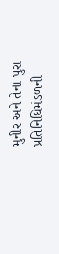મુનીર અને તેના પુરા
પ્રતિનિધિમંડળની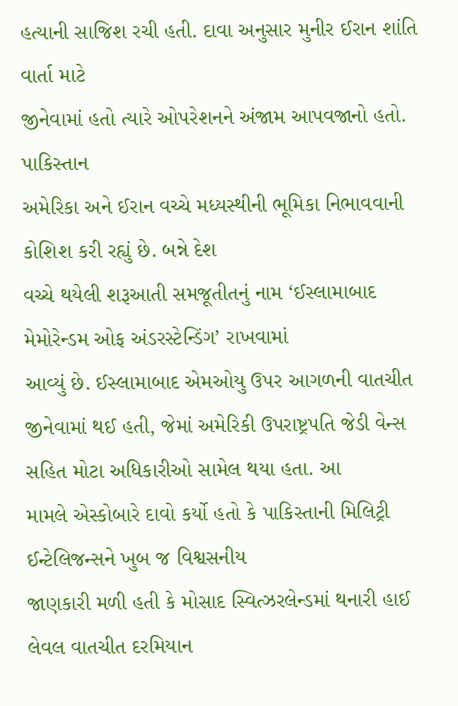હત્યાની સાજિશ રચી હતી. દાવા અનુસાર મુનીર ઈરાન શાંતિ વાર્તા માટે
જીનેવામાં હતો ત્યારે ઓપરેશનને અંજામ આપવજાનો હતો.
પાકિસ્તાન
અમેરિકા અને ઈરાન વચ્ચે મધ્યસ્થીની ભૂમિકા નિભાવવાની કોશિશ કરી રહ્યું છે. બન્ને દેશ
વચ્ચે થયેલી શરૂઆતી સમજૂતીતનું નામ ‘ઈસ્લામાબાદ મેમોરેન્ડમ ઓફ અંડરસ્ટેન્ડિંગ’ રાખવામાં
આવ્યું છે. ઈસ્લામાબાદ એમઓયુ ઉપર આગળની વાતચીત જીનેવામાં થઈ હતી, જેમાં અમેરિકી ઉપરાષ્ટ્રપતિ જેડી વેન્સ સહિત મોટા અધિકારીઓ સામેલ થયા હતા. આ
મામલે એસ્કોબારે દાવો કર્યો હતો કે પાકિસ્તાની મિલિટ્રી ઈન્ટેલિજન્સને ખુબ જ વિશ્વસનીય
જાણકારી મળી હતી કે મોસાદ સ્વિત્ઝરલેન્ડમાં થનારી હાઈ લેવલ વાતચીત દરમિયાન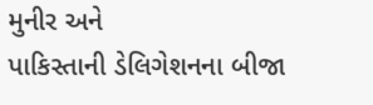મુનીર અને
પાકિસ્તાની ડેલિગેશનના બીજા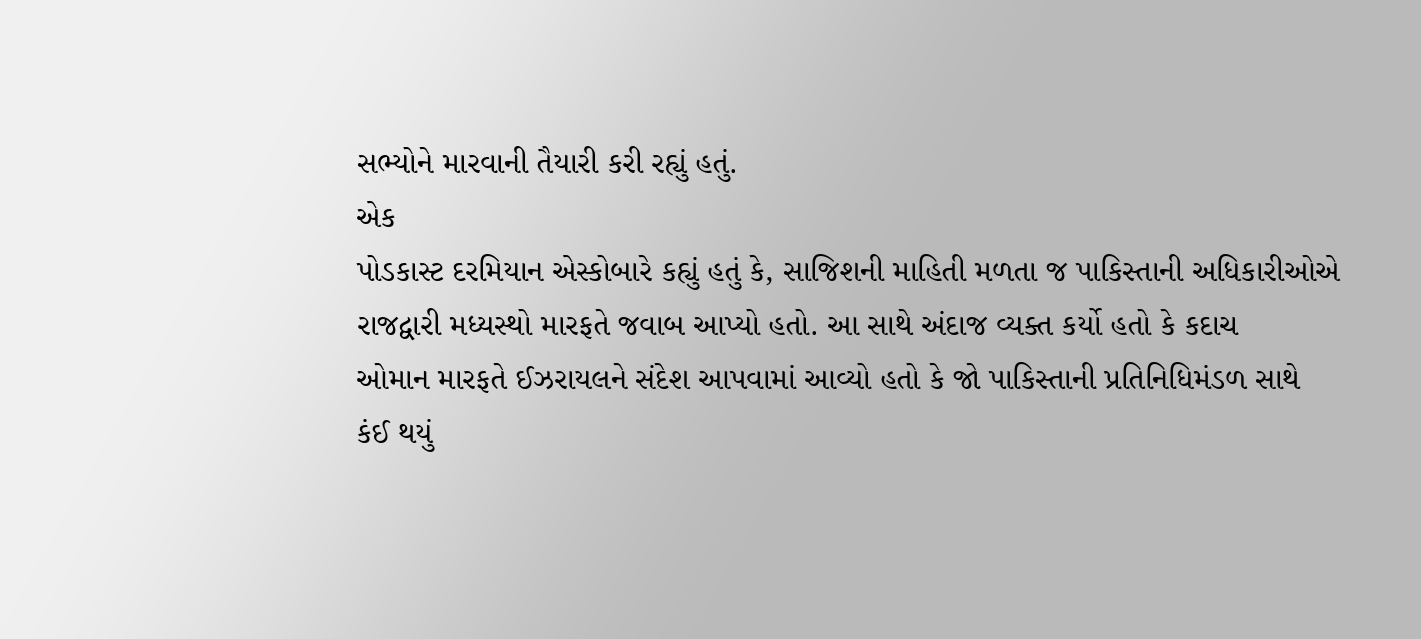સભ્યોને મારવાની તૈયારી કરી રહ્યું હતું.
એક
પોડકાસ્ટ દરમિયાન એસ્કોબારે કહ્યું હતું કે, સાજિશની માહિતી મળતા જ પાકિસ્તાની અધિકારીઓએ
રાજદ્વારી મધ્યસ્થો મારફતે જવાબ આપ્યો હતો. આ સાથે અંદાજ વ્યક્ત કર્યો હતો કે કદાચ
ઓમાન મારફતે ઈઝરાયલને સંદેશ આપવામાં આવ્યો હતો કે જો પાકિસ્તાની પ્રતિનિધિમંડળ સાથે
કંઈ થયું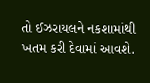તો ઈઝરાયલને નકશામાંથી ખતમ કરી દેવામાં આવશે.